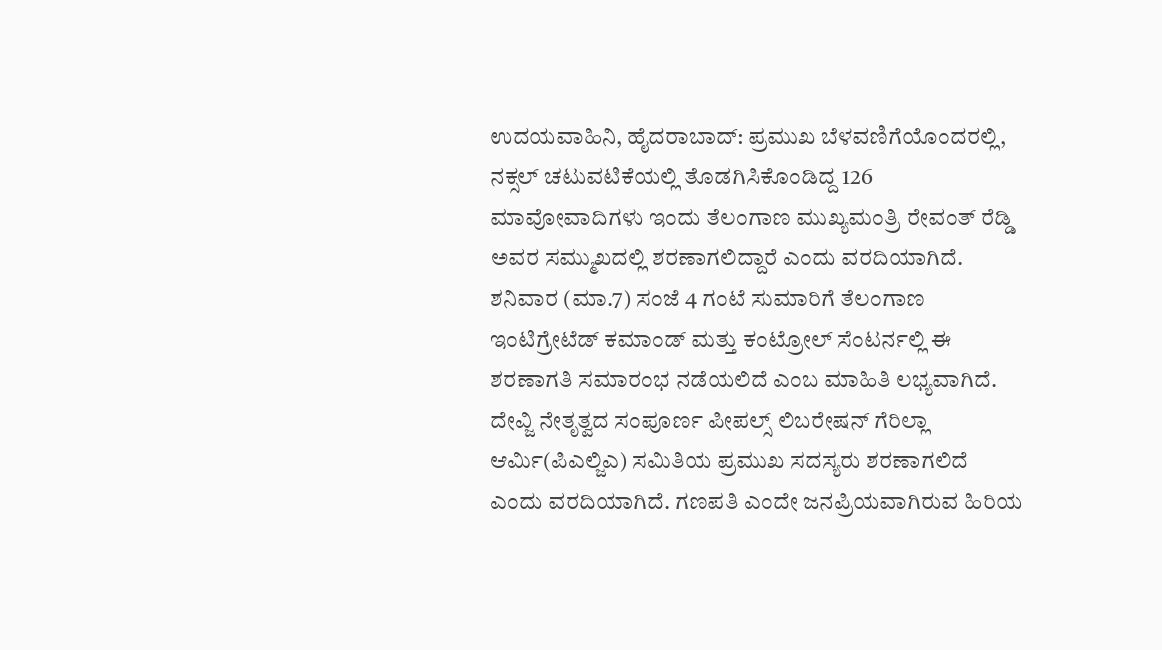ಉದಯವಾಹಿನಿ, ಹೈದರಾಬಾದ್: ಪ್ರಮುಖ ಬೆಳವಣಿಗೆಯೊಂದರಲ್ಲಿ, ನಕ್ಸಲ್ ಚಟುವಟಿಕೆಯಲ್ಲಿ ತೊಡಗಿಸಿಕೊಂಡಿದ್ದ 126 ಮಾವೋವಾದಿಗಳು ಇಂದು ತೆಲಂಗಾಣ ಮುಖ್ಯಮಂತ್ರಿ ರೇವಂತ್ ರೆಡ್ಡಿ ಅವರ ಸಮ್ಮುಖದಲ್ಲಿ ಶರಣಾಗಲಿದ್ದಾರೆ ಎಂದು ವರದಿಯಾಗಿದೆ.
ಶನಿವಾರ (ಮಾ.7) ಸಂಜೆ 4 ಗಂಟೆ ಸುಮಾರಿಗೆ ತೆಲಂಗಾಣ ಇಂಟಿಗ್ರೇಟೆಡ್ ಕಮಾಂಡ್ ಮತ್ತು ಕಂಟ್ರೋಲ್ ಸೆಂಟರ್ನಲ್ಲಿ ಈ ಶರಣಾಗತಿ ಸಮಾರಂಭ ನಡೆಯಲಿದೆ ಎಂಬ ಮಾಹಿತಿ ಲಭ್ಯವಾಗಿದೆ.
ದೇವ್ಜಿ ನೇತೃತ್ವದ ಸಂಪೂರ್ಣ ಪೀಪಲ್ಸ್ ಲಿಬರೇಷನ್ ಗೆರಿಲ್ಲಾ ಆರ್ಮಿ(ಪಿಎಲ್ಜಿಎ) ಸಮಿತಿಯ ಪ್ರಮುಖ ಸದಸ್ಯರು ಶರಣಾಗಲಿದೆ ಎಂದು ವರದಿಯಾಗಿದೆ. ಗಣಪತಿ ಎಂದೇ ಜನಪ್ರಿಯವಾಗಿರುವ ಹಿರಿಯ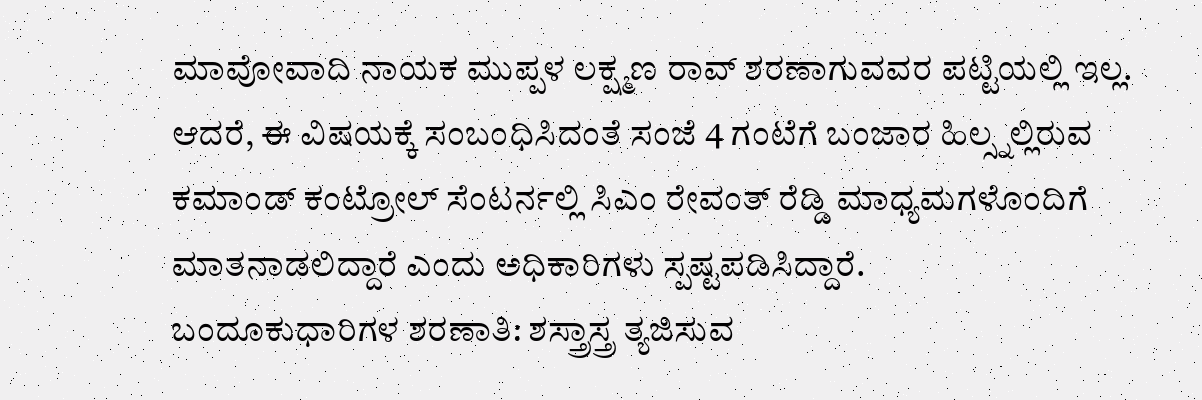ಮಾವೋವಾದಿ ನಾಯಕ ಮುಪ್ಪಳ ಲಕ್ಷ್ಮಣ ರಾವ್ ಶರಣಾಗುವವರ ಪಟ್ಟಿಯಲ್ಲಿ ಇಲ್ಲ. ಆದರೆ, ಈ ವಿಷಯಕ್ಕೆ ಸಂಬಂಧಿಸಿದಂತೆ ಸಂಜೆ 4 ಗಂಟೆಗೆ ಬಂಜಾರ ಹಿಲ್ಸ್ನಲ್ಲಿರುವ ಕಮಾಂಡ್ ಕಂಟ್ರೋಲ್ ಸೆಂಟರ್ನಲ್ಲಿ ಸಿಎಂ ರೇವಂತ್ ರೆಡ್ಡಿ ಮಾಧ್ಯಮಗಳೊಂದಿಗೆ ಮಾತನಾಡಲಿದ್ದಾರೆ ಎಂದು ಅಧಿಕಾರಿಗಳು ಸ್ಪಷ್ಟಪಡಿಸಿದ್ದಾರೆ.
ಬಂದೂಕುಧಾರಿಗಳ ಶರಣಾತಿ: ಶಸ್ತ್ರಾಸ್ತ್ರ ತ್ಯಜಿಸುವ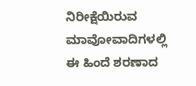ನಿರೀಕ್ಷೆಯಿರುವ ಮಾವೋವಾದಿಗಳಲ್ಲಿ ಈ ಹಿಂದೆ ಶರಣಾದ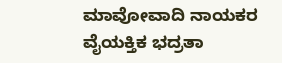ಮಾವೋವಾದಿ ನಾಯಕರ ವೈಯಕ್ತಿಕ ಭದ್ರತಾ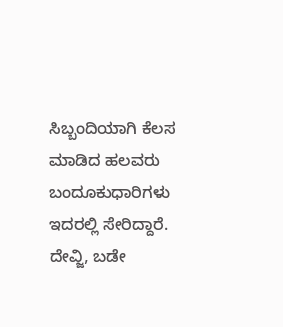ಸಿಬ್ಬಂದಿಯಾಗಿ ಕೆಲಸ ಮಾಡಿದ ಹಲವರು ಬಂದೂಕುಧಾರಿಗಳು ಇದರಲ್ಲಿ ಸೇರಿದ್ದಾರೆ. ದೇವ್ಜಿ, ಬಡೇ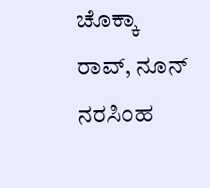ಚೊಕ್ಕಾ ರಾವ್, ನೂನ್ ನರಸಿಂಹ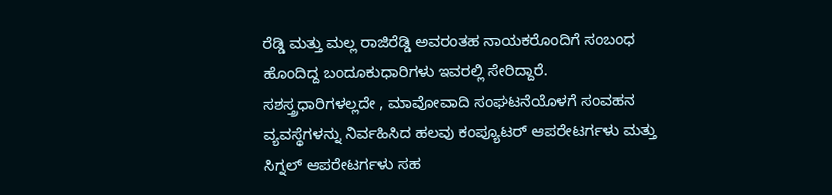ರೆಡ್ಡಿ ಮತ್ತು ಮಲ್ಲ ರಾಜಿರೆಡ್ಡಿ ಅವರಂತಹ ನಾಯಕರೊಂದಿಗೆ ಸಂಬಂಧ ಹೊಂದಿದ್ದ ಬಂದೂಕುಧಾರಿಗಳು ಇವರಲ್ಲಿ ಸೇರಿದ್ದಾರೆ.
ಸಶಸ್ತ್ರಧಾರಿಗಳಲ್ಲದೇ , ಮಾವೋವಾದಿ ಸಂಘಟನೆಯೊಳಗೆ ಸಂವಹನ ವ್ಯವಸ್ಥೆಗಳನ್ನು ನಿರ್ವಹಿಸಿದ ಹಲವು ಕಂಪ್ಯೂಟರ್ ಆಪರೇಟರ್ಗಳು ಮತ್ತು ಸಿಗ್ನಲ್ ಆಪರೇಟರ್ಗಳು ಸಹ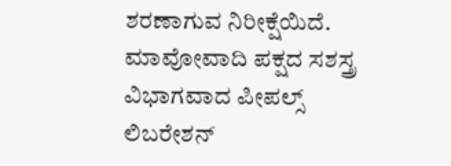ಶರಣಾಗುವ ನಿರೀಕ್ಷೆಯಿದೆ. ಮಾವೋವಾದಿ ಪಕ್ಷದ ಸಶಸ್ತ್ರ ವಿಭಾಗವಾದ ಪೀಪಲ್ಸ್ ಲಿಬರೇಶನ್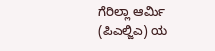ಗೆರಿಲ್ಲಾ ಆರ್ಮಿ (ಪಿಎಲ್ಜಿಎ) ಯ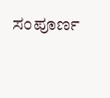ಸಂಪೂರ್ಣ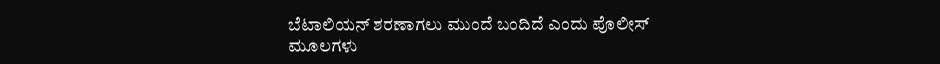ಬೆಟಾಲಿಯನ್ ಶರಣಾಗಲು ಮುಂದೆ ಬಂದಿದೆ ಎಂದು ಪೊಲೀಸ್ ಮೂಲಗಳು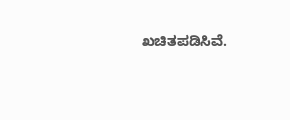ಖಚಿತಪಡಿಸಿವೆ.